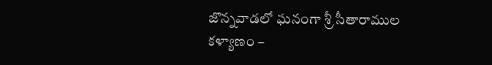జొన్నవాడలో ఘనంగా శ్రీ సీతారాముల కళ్యాణం –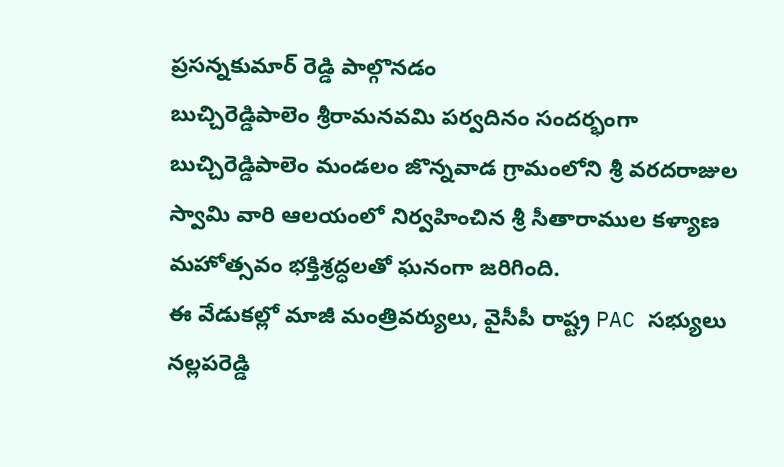ప్రసన్నకుమార్ రెడ్డి పాల్గొనడం
బుచ్చిరెడ్డిపాలెం శ్రీరామనవమి పర్వదినం సందర్భంగా బుచ్చిరెడ్డిపాలెం మండలం జొన్నవాడ గ్రామంలోని శ్రీ వరదరాజుల స్వామి వారి ఆలయంలో నిర్వహించిన శ్రీ సీతారాముల కళ్యాణ మహోత్సవం భక్తిశ్రద్ధలతో ఘనంగా జరిగింది.
ఈ వేడుకల్లో మాజీ మంత్రివర్యులు, వైసీపీ రాష్ట్ర PAC సభ్యులు నల్లపరెడ్డి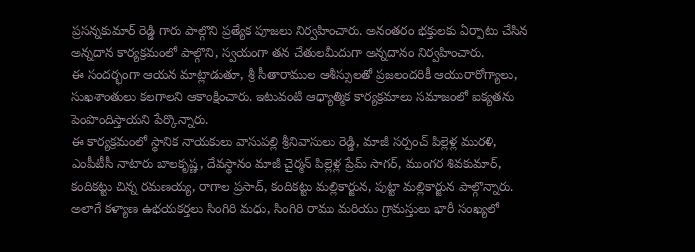ప్రసన్నకుమార్ రెడ్డి గారు పాల్గొని ప్రత్యేక పూజలు నిర్వహించారు. అనంతరం భక్తులకు ఏర్పాటు చేసిన అన్నదాన కార్యక్రమంలో పాల్గొని, స్వయంగా తన చేతులమీదుగా అన్నదానం నిర్వహించారు.
ఈ సందర్భంగా ఆయన మాట్లాడుతూ, శ్రీ సీతారాముల ఆశీస్సులతో ప్రజలందరికీ ఆయురారోగ్యాలు, సుఖశాంతులు కలగాలని ఆకాంక్షించారు. ఇటువంటి ఆధ్యాత్మిక కార్యక్రమాలు సమాజంలో ఐక్యతను పెంపొందిస్తాయని పేర్కొన్నారు.
ఈ కార్యక్రమంలో స్థానిక నాయకులు వాసుపల్లి శ్రీనివాసులు రెడ్డి, మాజీ సర్పంచ్ పిల్లెళ్ల మురళి, ఎంపీటీసీ నాటారు బాలకృష్ణ, దేవస్థానం మాజీ చైర్మన్ పిల్లెళ్ల ప్రేమ్ సాగర్, ముంగర శివకుమార్, కందికట్టు చిన్న రమణయ్య, రాగాల ప్రసాద్, కందికట్టు మల్లికార్జున, పుట్టా మల్లికార్జున పాల్గొన్నారు. అలాగే కళ్యాణ ఉభయకర్తలు సింగిరి మధు, సింగిరి రాము మరియు గ్రామస్తులు భారీ సంఖ్యలో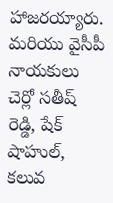హాజరయ్యారు.
మరియు వైసీపీ నాయకులు చెర్లో సతీష్ రెడ్డి, షేక్ షాహుల్, కలువ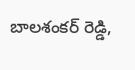బాలశంకర్ రెడ్డి,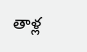తాళ్ల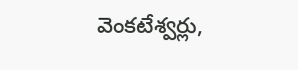వెంకటేశ్వర్లు,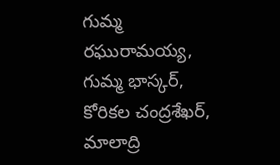గుమ్మ రఘురామయ్య, గుమ్మ భాస్కర్, కోరికల చంద్రశేఖర్, మాలాద్రి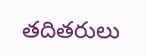తదితరులు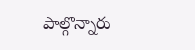పాల్గొన్నారు